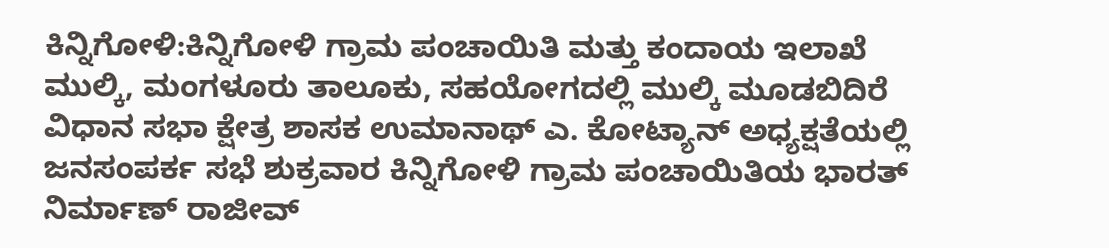ಕಿನ್ನಿಗೋಳಿ:ಕಿನ್ನಿಗೋಳಿ ಗ್ರಾಮ ಪಂಚಾಯಿತಿ ಮತ್ತು ಕಂದಾಯ ಇಲಾಖೆ ಮುಲ್ಕಿ, ಮಂಗಳೂರು ತಾಲೂಕು, ಸಹಯೋಗದಲ್ಲಿ ಮುಲ್ಕಿ ಮೂಡಬಿದಿರೆ ವಿಧಾನ ಸಭಾ ಕ್ಷೇತ್ರ ಶಾಸಕ ಉಮಾನಾಥ್ ಎ. ಕೋಟ್ಯಾನ್ ಅಧ್ಯಕ್ಷತೆಯಲ್ಲಿ ಜನಸಂಪರ್ಕ ಸಭೆ ಶುಕ್ರವಾರ ಕಿನ್ನಿಗೋಳಿ ಗ್ರಾಮ ಪಂಚಾಯಿತಿಯ ಭಾರತ್ ನಿರ್ಮಾಣ್ ರಾಜೀವ್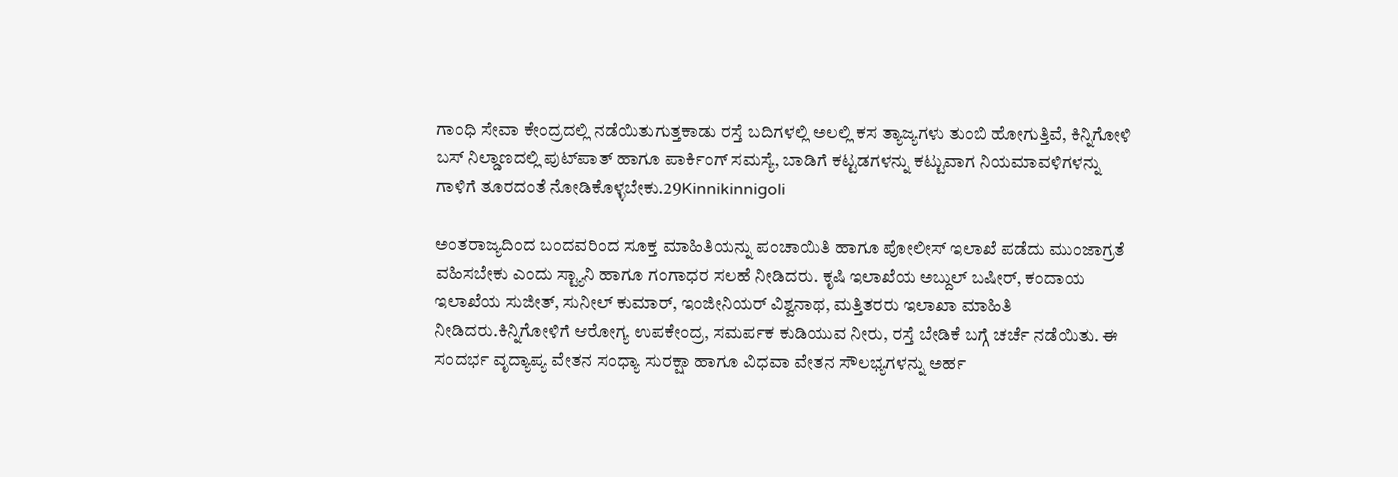ಗಾಂಧಿ ಸೇವಾ ಕೇಂದ್ರದಲ್ಲಿ ನಡೆಯಿತುಗುತ್ತಕಾಡು ರಸ್ತೆ ಬದಿಗಳಲ್ಲಿ ಅಲಲ್ಲಿ ಕಸ ತ್ಯಾಜ್ಯಗಳು ತುಂಬಿ ಹೋಗುತ್ತಿವೆ, ಕಿನ್ನಿಗೋಳಿ ಬಸ್ ನಿಲ್ಡಾಣದಲ್ಲಿ ಪುಟ್‍ಪಾತ್ ಹಾಗೂ ಪಾರ್ಕಿಂಗ್ ಸಮಸ್ಯೆ, ಬಾಡಿಗೆ ಕಟ್ಟಡಗಳನ್ನು ಕಟ್ಟುವಾಗ ನಿಯಮಾವಳಿಗಳನ್ನು ಗಾಳಿಗೆ ತೂರದಂತೆ ನೋಡಿಕೊಳ್ಳಬೇಕು.29Kinnikinnigoli

ಅಂತರಾಜ್ಯದಿಂದ ಬಂದವರಿಂದ ಸೂಕ್ತ ಮಾಹಿತಿಯನ್ನು ಪಂಚಾಯಿತಿ ಹಾಗೂ ಪೋಲೀಸ್ ಇಲಾಖೆ ಪಡೆದು ಮುಂಜಾಗ್ರತೆ ವಹಿಸಬೇಕು ಎಂದು ಸ್ಟ್ಯಾನಿ ಹಾಗೂ ಗಂಗಾಧರ ಸಲಹೆ ನೀಡಿದರು. ಕೃಷಿ ಇಲಾಖೆಯ ಅಬ್ದುಲ್ ಬಷೀರ್, ಕಂದಾಯ ಇಲಾಖೆಯ ಸುಜೀತ್, ಸುನೀಲ್ ಕುಮಾರ್, ಇಂಜೀನಿಯರ್ ವಿಶ್ವನಾಥ, ಮತ್ತಿತರರು ಇಲಾಖಾ ಮಾಹಿತಿ ನೀಡಿದರು.ಕಿನ್ನಿಗೋಳಿಗೆ ಆರೋಗ್ಯ ಉಪಕೇಂದ್ರ, ಸಮರ್ಪಕ ಕುಡಿಯುವ ನೀರು, ರಸ್ತೆ ಬೇಡಿಕೆ ಬಗ್ಗೆ ಚರ್ಚೆ ನಡೆಯಿತು. ಈ ಸಂದರ್ಭ ವೃದ್ಯಾಪ್ಯ ವೇತನ ಸಂಧ್ಯಾ ಸುರಕ್ಷಾ ಹಾಗೂ ವಿಧವಾ ವೇತನ ಸೌಲಭ್ಯಗಳನ್ನು ಅರ್ಹ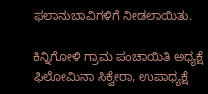ಫಲಾನುಬಾವಿಗಳಿಗೆ ನೀಡಲಾಯಿತು.

ಕಿನ್ನಿಗೋಳಿ ಗ್ರಾಮ ಪಂಚಾಯಿತಿ ಅಧ್ಯಕ್ಷೆ ಫಿಲೋಮಿನಾ ಸಿಕ್ವೇರಾ, ಉಪಾಧ್ಯಕ್ಷೆ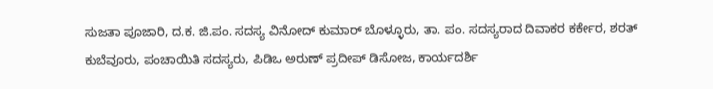ಸುಜತಾ ಪೂಜಾರಿ, ದ.ಕ. ಜಿ.ಪಂ. ಸದಸ್ಯ ವಿನೋದ್ ಕುಮಾರ್ ಬೊಳ್ಳೂರು, ತಾ. ಪಂ. ಸದಸ್ಯರಾದ ದಿವಾಕರ ಕರ್ಕೇರ, ಶರತ್ ಕುಬೆವೂರು, ಪಂಚಾಯಿತಿ ಸದಸ್ಯರು, ಪಿಡಿಒ ಅರುಣ್ ಪ್ರದೀಪ್ ಡಿಸೋಜ, ಕಾರ್ಯದರ್ಶಿ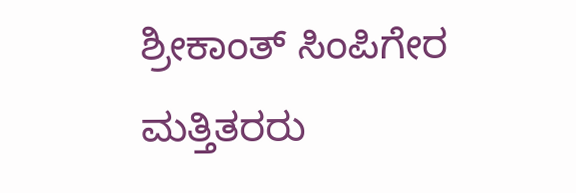ಶ್ರೀಕಾಂತ್ ಸಿಂಪಿಗೇರ ಮತ್ತಿತರರು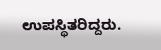ಉಪಸ್ಥಿತರಿದ್ದರು.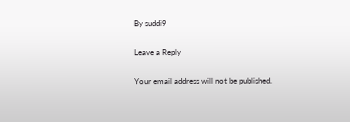By suddi9

Leave a Reply

Your email address will not be published.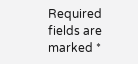Required fields are marked *